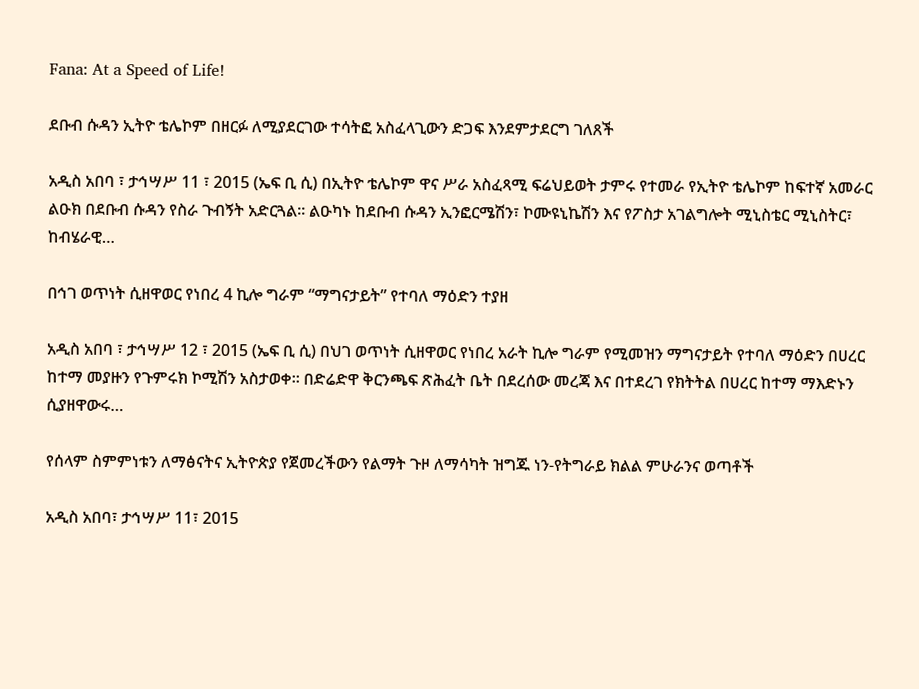Fana: At a Speed of Life!

ደቡብ ሱዳን ኢትዮ ቴሌኮም በዘርፉ ለሚያደርገው ተሳትፎ አስፈላጊውን ድጋፍ እንደምታደርግ ገለጸች

አዲስ አበባ ፣ ታኅሣሥ 11 ፣ 2015 (ኤፍ ቢ ሲ) በኢትዮ ቴሌኮም ዋና ሥራ አስፈጻሚ ፍሬህይወት ታምሩ የተመራ የኢትዮ ቴሌኮም ከፍተኛ አመራር ልዑክ በደቡብ ሱዳን የስራ ጉብኝት አድርጓል፡፡ ልዑካኑ ከደቡብ ሱዳን ኢንፎርሜሽን፣ ኮሙዩኒኬሽን እና የፖስታ አገልግሎት ሚኒስቴር ሚኒስትር፣ ከብሄራዊ…

በኅገ ወጥነት ሲዘዋወር የነበረ 4 ኪሎ ግራም “ማግናታይት” የተባለ ማዕድን ተያዘ

አዲስ አበባ ፣ ታኅሣሥ 12 ፣ 2015 (ኤፍ ቢ ሲ) በህገ ወጥነት ሲዘዋወር የነበረ አራት ኪሎ ግራም የሚመዝን ማግናታይት የተባለ ማዕድን በሀረር ከተማ መያዙን የጉምሩክ ኮሚሽን አስታወቀ፡፡ በድሬድዋ ቅርንጫፍ ጽሕፈት ቤት በደረሰው መረጃ እና በተደረገ የክትትል በሀረር ከተማ ማእድኑን ሲያዘዋውሩ…

የሰላም ስምምነቱን ለማፅናትና ኢትዮጵያ የጀመረችውን የልማት ጉዞ ለማሳካት ዝግጁ ነን-የትግራይ ክልል ምሁራንና ወጣቶች

አዲስ አበባ፣ ታኅሣሥ 11፣ 2015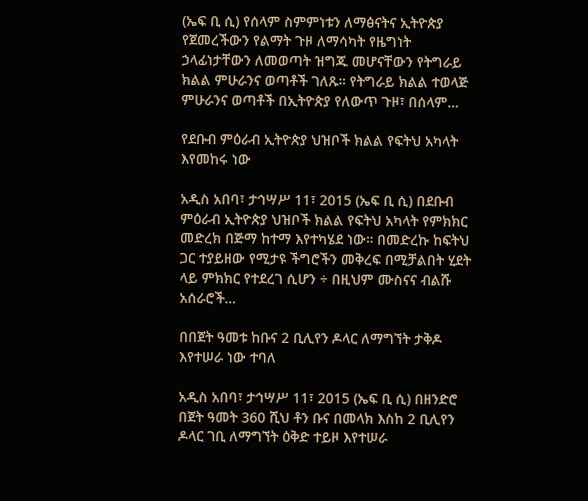(ኤፍ ቢ ሲ) የሰላም ስምምነቱን ለማፅናትና ኢትዮጵያ የጀመረችውን የልማት ጉዞ ለማሳካት የዜግነት ኃላፊነታቸውን ለመወጣት ዝግጁ መሆናቸውን የትግራይ ክልል ምሁራንና ወጣቶች ገለጹ። የትግራይ ክልል ተወላጅ ምሁራንና ወጣቶች በኢትዮጵያ የለውጥ ጉዞ፣ በሰላም…

የደቡብ ምዕራብ ኢትዮጵያ ህዝቦች ክልል የፍትህ አካላት እየመከሩ ነው

አዲስ አበባ፣ ታኅሣሥ 11፣ 2015 (ኤፍ ቢ ሲ) በደቡብ ምዕራብ ኢትዮጵያ ህዝቦች ክልል የፍትህ አካላት የምክክር መድረክ በጅማ ከተማ እየተካሄደ ነው። በመድረኩ ከፍትህ ጋር ተያይዘው የሚታዩ ችግሮችን መቅረፍ በሚቻልበት ሂደት ላይ ምክክር የተደረገ ሲሆን ÷ በዚህም ሙስናና ብልሹ አሰራሮች…

በበጀት ዓመቱ ከቡና 2 ቢሊየን ዶላር ለማግኘት ታቅዶ እየተሠራ ነው ተባለ

አዲስ አበባ፣ ታኅሣሥ 11፣ 2015 (ኤፍ ቢ ሲ) በዘንድሮ በጀት ዓመት 360 ሺህ ቶን ቡና በመላክ እስከ 2 ቢሊየን ዶላር ገቢ ለማግኘት ዕቅድ ተይዞ እየተሠራ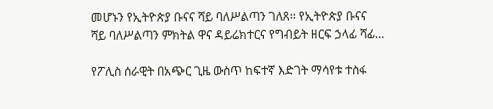መሆኑን የኢትዮጵያ ቡናና ሻይ ባለሥልጣን ገለጸ፡፡ የኢትዮጵያ ቡናና ሻይ ባለሥልጣን ምክትል ዋና ዳይሬክተርና የግብይት ዘርፍ ኃላፊ ሻፊ…

የፖሊስ ሰራዊት በአጭር ጊዜ ውስጥ ከፍተኛ እድገት ማሳየቱ ተስፋ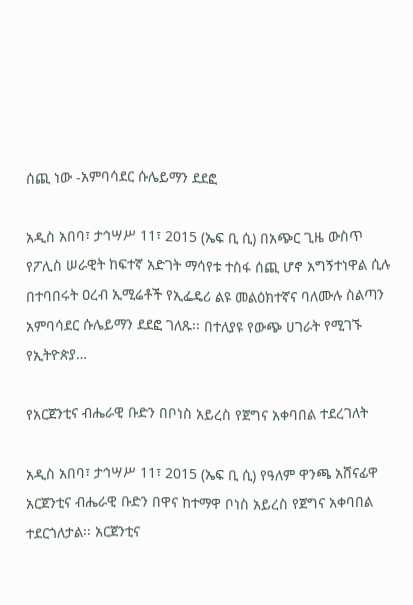ሰጪ ነው -አምባሳደር ሱሌይማን ደደፎ

አዲስ አበባ፣ ታኅሣሥ 11፣ 2015 (ኤፍ ቢ ሲ) በአጭር ጊዜ ውስጥ የፖሊስ ሠራዊት ከፍተኛ አድገት ማሳየቱ ተስፋ ሰጪ ሆኖ አግኝተነዋል ሲሉ በተባበሩት ዐረብ ኢሚሬቶች የኢፌዴሪ ልዩ መልዕክተኛና ባለሙሉ ስልጣን አምባሳደር ሱሌይማን ደደፎ ገለጹ፡፡ በተለያዩ የውጭ ሀገራት የሚገኙ የኢትዮጵያ…

የአርጀንቲና ብሔራዊ ቡድን በቦነስ አይረስ የጀግና አቀባበል ተደረገለት

አዲስ አበባ፣ ታኅሣሥ 11፣ 2015 (ኤፍ ቢ ሲ) የዓለም ዋንጫ አሸናፊዋ አርጀንቲና ብሔራዊ ቡድን በዋና ከተማዋ ቦነስ አይረስ የጀግና አቀባበል ተደርጎለታል፡፡ አርጀንቲና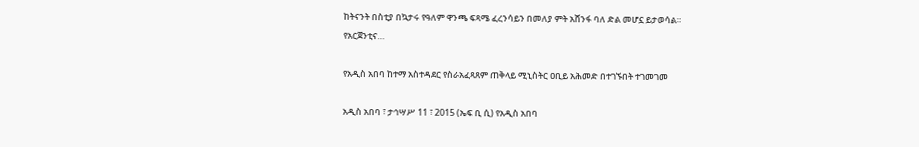ከትናንት በስቲያ በኳታሩ የዓለም ዋንጫ ፍጻሜ ፈረንሳይን በመለያ ምት አሸንፋ ባለ ድል መሆኗ ይታወሳል። የአርጀንቲና…

የአዲስ አበባ ከተማ አስተዳደር የስራአፈጻጸም ጠቅላይ ሚኒስትር ዐቢይ አሕመድ በተገኙበት ተገመገመ

አዲስ አበባ ፣ ታኅሣሥ 11 ፣ 2015 (ኤፍ ቢ ሲ) የአዲስ አበባ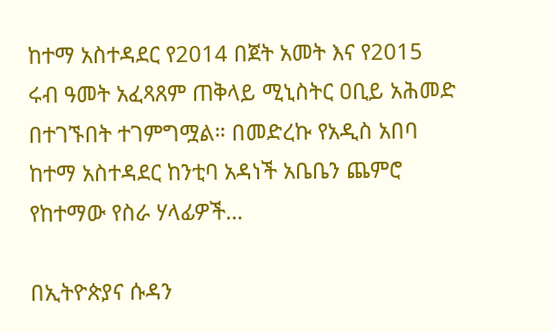ከተማ አስተዳደር የ2014 በጀት አመት እና የ2015 ሩብ ዓመት አፈጻጸም ጠቅላይ ሚኒስትር ዐቢይ አሕመድ በተገኙበት ተገምግሟል። በመድረኩ የአዲስ አበባ ከተማ አስተዳደር ከንቲባ አዳነች አቤቤን ጨምሮ የከተማው የስራ ሃላፊዎች…

በኢትዮጵያና ሱዳን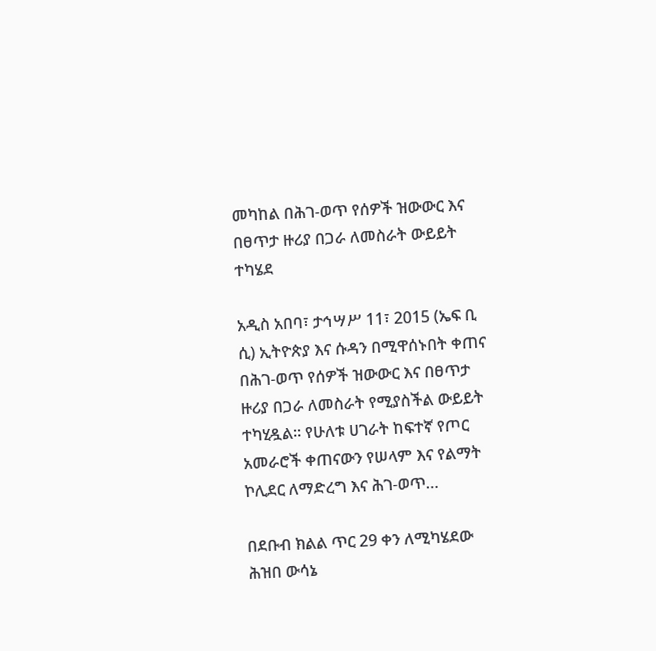መካከል በሕገ-ወጥ የሰዎች ዝውውር እና በፀጥታ ዙሪያ በጋራ ለመስራት ውይይት ተካሄደ

አዲስ አበባ፣ ታኅሣሥ 11፣ 2015 (ኤፍ ቢ ሲ) ኢትዮጵያ እና ሱዳን በሚዋሰኑበት ቀጠና በሕገ-ወጥ የሰዎች ዝውውር እና በፀጥታ ዙሪያ በጋራ ለመስራት የሚያስችል ውይይት ተካሂዷል፡፡ የሁለቱ ሀገራት ከፍተኛ የጦር አመራሮች ቀጠናውን የሠላም እና የልማት ኮሊደር ለማድረግ እና ሕገ-ወጥ…

በደቡብ ክልል ጥር 29 ቀን ለሚካሄደው ሕዝበ ውሳኔ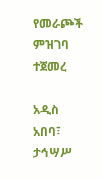የመራጮች ምዝገባ ተጀመረ

አዲስ አበባ፣ ታኅሣሥ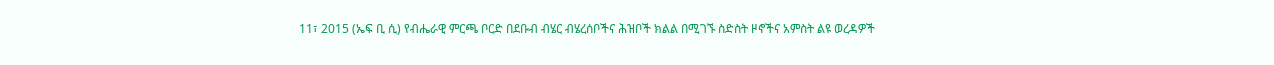11፣ 2015 (ኤፍ ቢ ሲ) የብሔራዊ ምርጫ ቦርድ በደቡብ ብሄር ብሄረሰቦችና ሕዝቦች ክልል በሚገኙ ስድስት ዞኖችና አምስት ልዩ ወረዳዎች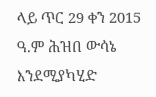ላይ ጥር 29 ቀን 2015 ዓ.ም ሕዝበ ውሳኔ እንደሚያካሂድ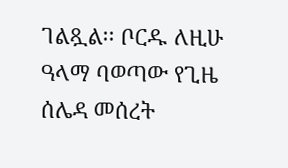ገልጿል፡፡ ቦርዱ ለዚሁ ዓላማ ባወጣው የጊዜ ሰሌዳ መሰረት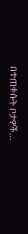በተጠቀሱት ቦታዎች…